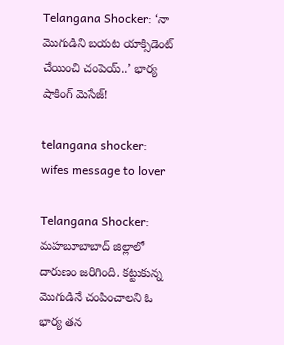Telangana Shocker: ‘నా మొగుడిని బయట యాక్సిడెంట్ చేయించి చంపెయ్..’ భార్య షాకింగ్ మెసేజ్!

telangana shocker: wifes message to lover

Telangana Shocker: మహబూబాబాద్ జిల్లాలో దారుణం జరిగింది. కట్టుకున్న మొగుడినే చంపించాలని ఓ భార్య తన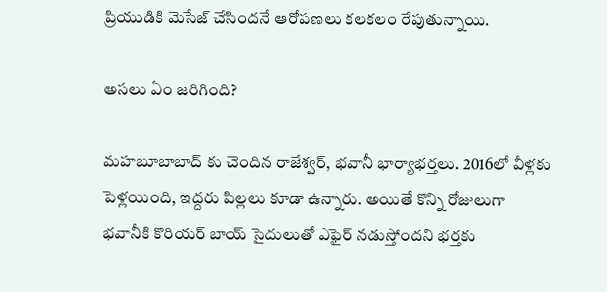ప్రియుడికి మెసేజ్ చేసిందనే ఆరోపణలు కలకలం రేపుతున్నాయి.

అసలు ఏం జరిగింది?

మహబూబాబాద్ కు చెందిన రాజేశ్వర్, భవానీ భార్యాభర్తలు. 2016లో వీళ్లకు పెళ్లయింది, ఇద్దరు పిల్లలు కూడా ఉన్నారు. అయితే కొన్ని రోజులుగా భవానీకి కొరియర్ బాయ్ సైదులుతో ఎఫైర్ నడుస్తోందని భర్తకు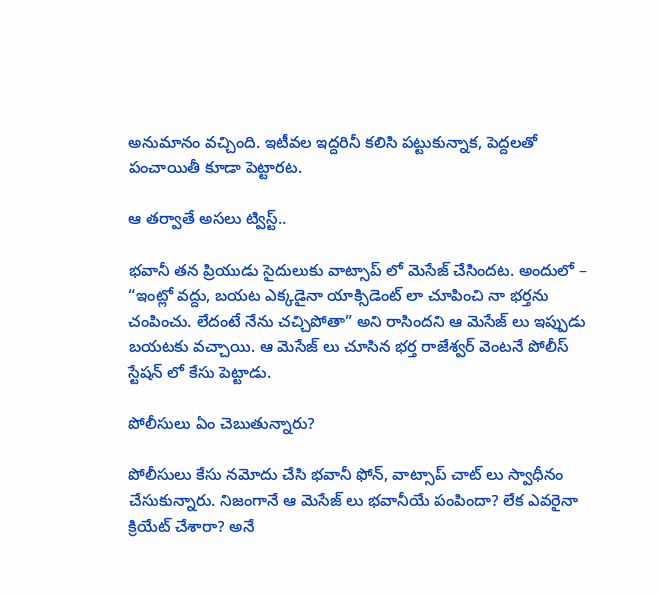అనుమానం వచ్చింది. ఇటీవల ఇద్దరినీ కలిసి పట్టుకున్నాక, పెద్దలతో పంచాయితీ కూడా పెట్టారట.

ఆ తర్వాతే అసలు ట్విస్ట్..

భవానీ తన ప్రియుడు సైదులుకు వాట్సాప్ లో మెసేజ్ చేసిందట. అందులో – “ఇంట్లో వద్దు, బయట ఎక్కడైనా యాక్సిడెంట్ లా చూపించి నా భర్తను చంపించు. లేదంటే నేను చచ్చిపోతా” అని రాసిందని ఆ మెసేజ్ లు ఇప్పుడు బయటకు వచ్చాయి. ఆ మెసేజ్ లు చూసిన భర్త రాజేశ్వర్ వెంటనే పోలీస్ స్టేషన్ లో కేసు పెట్టాడు.

పోలీసులు ఏం చెబుతున్నారు?

పోలీసులు కేసు నమోదు చేసి భవానీ ఫోన్, వాట్సాప్ చాట్ లు స్వాధీనం చేసుకున్నారు. నిజంగానే ఆ మెసేజ్ లు భవానీయే పంపిందా? లేక ఎవరైనా క్రియేట్ చేశారా? అనే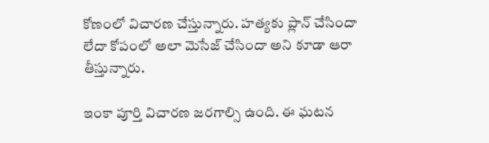కోణంలో విచారణ చేస్తున్నారు. హత్యకు ప్లాన్ చేసిందా లేదా కోపంలో అలా మెసేజ్ చేసిందా అని కూడా ఆరా తీస్తున్నారు.

ఇంకా పూర్తి విచారణ జరగాల్సి ఉంది. ఈ ఘటన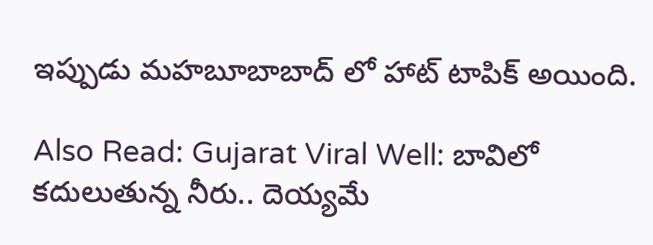ఇప్పుడు మహబూబాబాద్ లో హాట్ టాపిక్ అయింది.

Also Read: Gujarat Viral Well: బావిలో కదులుతున్న నీరు.. దెయ్యమే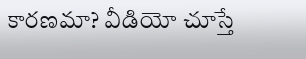కారణమా? వీడియో చూస్తే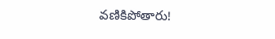వణికిపోతారు!